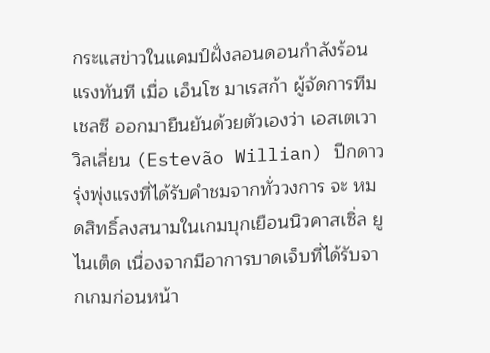กระแสข่าวในแคมป์ฝั่งลอนดอนกำลังร้อนแรงทันที เมื่อ เอ็นโซ มาเรสก้า ผู้จัดการทีมเชลซี ออกมายืนยันด้วยตัวเองว่า เอสเตเวา วิลเลี่ยน (Estevão Willian) ปีกดาวรุ่งพุ่งแรงที่ได้รับคำชมจากทั่ววงการ จะ หมดสิทธิ์ลงสนามในเกมบุกเยือนนิวคาสเซิ่ล ยูไนเต็ด เนื่องจากมีอาการบาดเจ็บที่ได้รับจากเกมก่อนหน้า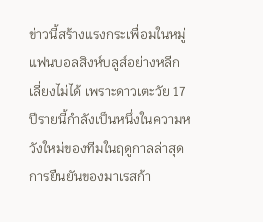ข่าวนี้สร้างแรงกระเพื่อมในหมู่แฟนบอลสิงห์บลูส์อย่างหลีกเลี่ยงไม่ได้ เพราะดาวเตะวัย 17 ปีรายนี้กำลังเป็นหนึ่งในความหวังใหม่ของทีมในฤดูกาลล่าสุด
การยืนยันของมาเรสก้า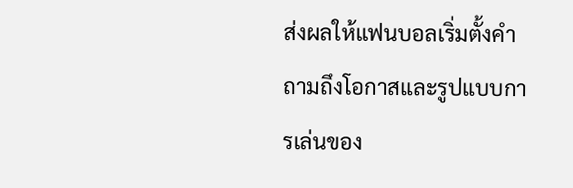ส่งผลให้แฟนบอลเริ่มตั้งคำถามถึงโอกาสและรูปแบบการเล่นของ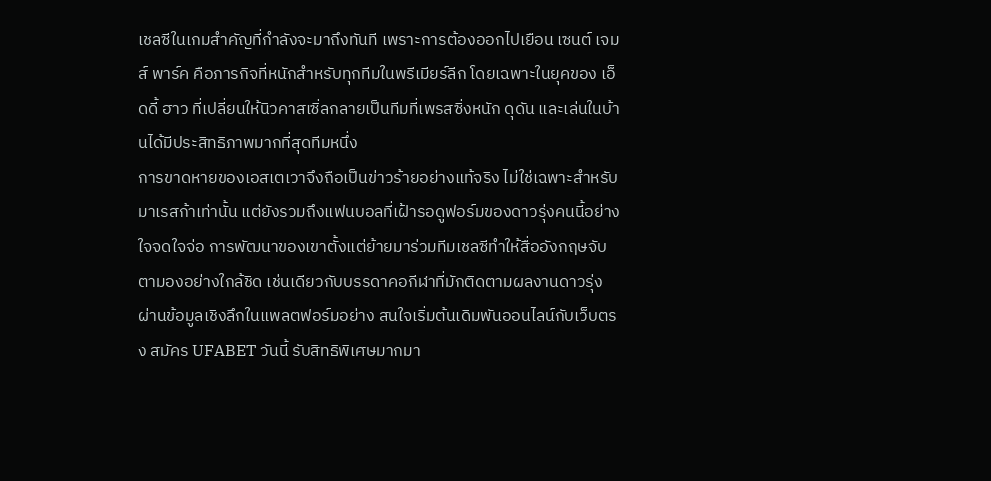เชลซีในเกมสำคัญที่กำลังจะมาถึงทันที เพราะการต้องออกไปเยือน เซนต์ เจมส์ พาร์ค คือภารกิจที่หนักสำหรับทุกทีมในพรีเมียร์ลีก โดยเฉพาะในยุคของ เอ็ดดี้ ฮาว ที่เปลี่ยนให้นิวคาสเซิ่ลกลายเป็นทีมที่เพรสซิ่งหนัก ดุดัน และเล่นในบ้านได้มีประสิทธิภาพมากที่สุดทีมหนึ่ง
การขาดหายของเอสเตเวาจึงถือเป็นข่าวร้ายอย่างแท้จริง ไม่ใช่เฉพาะสำหรับมาเรสก้าเท่านั้น แต่ยังรวมถึงแฟนบอลที่เฝ้ารอดูฟอร์มของดาวรุ่งคนนี้อย่างใจจดใจจ่อ การพัฒนาของเขาตั้งแต่ย้ายมาร่วมทีมเชลซีทำให้สื่ออังกฤษจับตามองอย่างใกล้ชิด เช่นเดียวกับบรรดาคอกีฬาที่มักติดตามผลงานดาวรุ่งผ่านข้อมูลเชิงลึกในแพลตฟอร์มอย่าง สนใจเริ่มต้นเดิมพันออนไลน์กับเว็บตรง สมัคร UFABET วันนี้ รับสิทธิพิเศษมากมา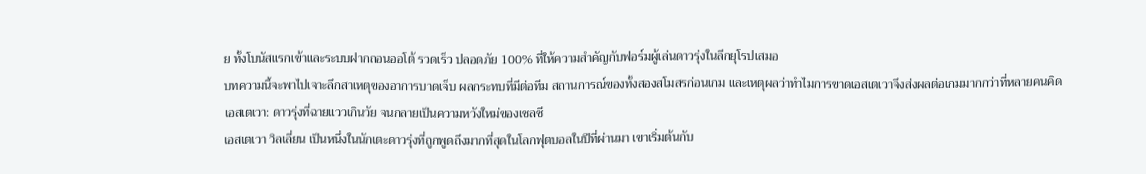ย ทั้งโบนัสแรกเข้าและระบบฝากถอนออโต้ รวดเร็ว ปลอดภัย 100% ที่ให้ความสำคัญกับฟอร์มผู้เล่นดาวรุ่งในลีกยุโรปเสมอ
บทความนี้จะพาไปเจาะลึกสาเหตุของอาการบาดเจ็บ ผลกระทบที่มีต่อทีม สถานการณ์ของทั้งสองสโมสรก่อนเกม และเหตุผลว่าทำไมการขาดเอสเตเวาจึงส่งผลต่อเกมมากกว่าที่หลายคนคิด
เอสเตเวา: ดาวรุ่งที่ฉายแววเกินวัย จนกลายเป็นความหวังใหม่ของเชลซี
เอสเตเวา วิลเลี่ยน เป็นหนึ่งในนักเตะดาวรุ่งที่ถูกพูดถึงมากที่สุดในโลกฟุตบอลในปีที่ผ่านมา เขาเริ่มต้นกับ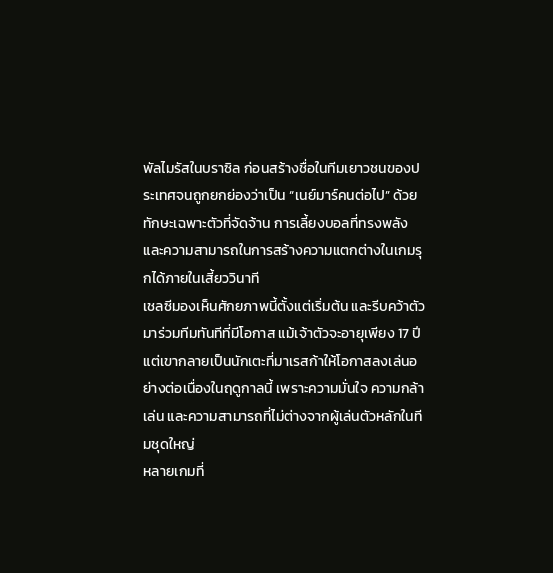พัลไมรัสในบราซิล ก่อนสร้างชื่อในทีมเยาวชนของประเทศจนถูกยกย่องว่าเป็น “เนย์มาร์คนต่อไป” ด้วยทักษะเฉพาะตัวที่จัดจ้าน การเลี้ยงบอลที่ทรงพลัง และความสามารถในการสร้างความแตกต่างในเกมรุกได้ภายในเสี้ยววินาที
เชลซีมองเห็นศักยภาพนี้ตั้งแต่เริ่มต้น และรีบคว้าตัวมาร่วมทีมทันทีที่มีโอกาส แม้เจ้าตัวจะอายุเพียง 17 ปี แต่เขากลายเป็นนักเตะที่มาเรสก้าให้โอกาสลงเล่นอย่างต่อเนื่องในฤดูกาลนี้ เพราะความมั่นใจ ความกล้าเล่น และความสามารถที่ไม่ต่างจากผู้เล่นตัวหลักในทีมชุดใหญ่
หลายเกมที่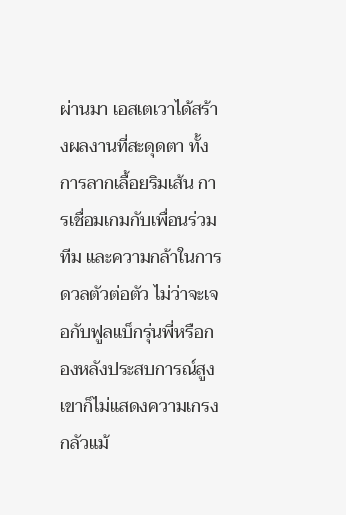ผ่านมา เอสเตเวาได้สร้างผลงานที่สะดุดตา ทั้งการลากเลื้อยริมเส้น การเชื่อมเกมกับเพื่อนร่วมทีม และความกล้าในการดวลตัวต่อตัว ไม่ว่าจะเจอกับฟูลแบ็กรุ่นพี่หรือกองหลังประสบการณ์สูง เขาก็ไม่แสดงความเกรงกลัวแม้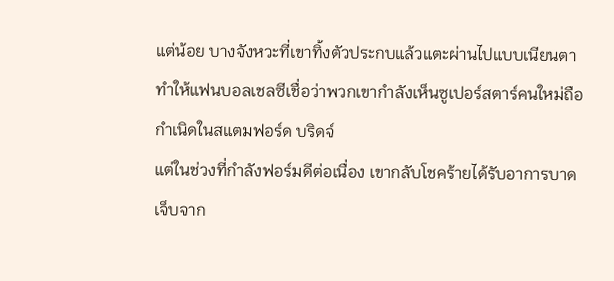แต่น้อย บางจังหวะที่เขาทิ้งตัวประกบแล้วแตะผ่านไปแบบเนียนตา ทำให้แฟนบอลเชลซีเชื่อว่าพวกเขากำลังเห็นซูเปอร์สตาร์คนใหม่ถือกำเนิดในสแตมฟอร์ด บริดจ์
แต่ในช่วงที่กำลังฟอร์มดีต่อเนื่อง เขากลับโชคร้ายได้รับอาการบาดเจ็บจาก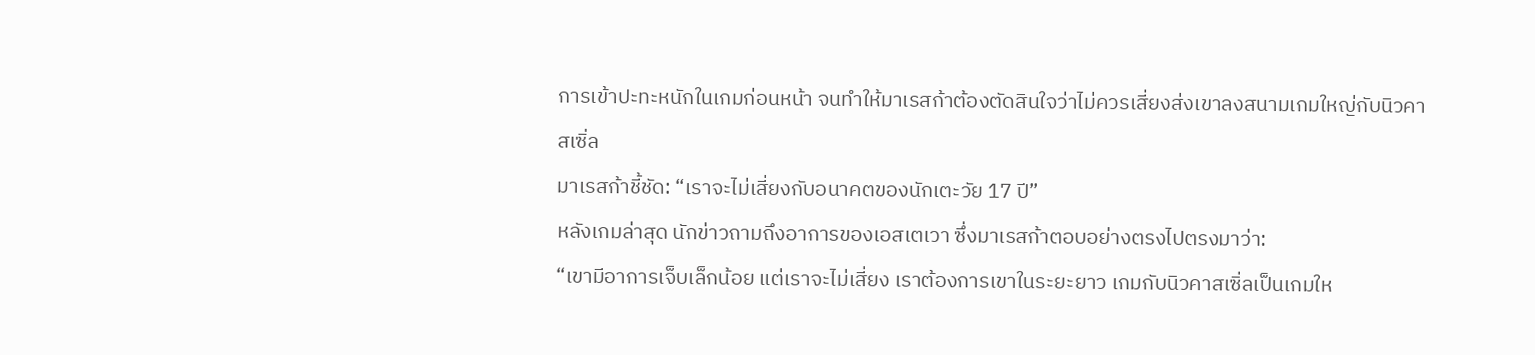การเข้าปะทะหนักในเกมก่อนหน้า จนทำให้มาเรสก้าต้องตัดสินใจว่าไม่ควรเสี่ยงส่งเขาลงสนามเกมใหญ่กับนิวคาสเซิ่ล
มาเรสก้าชี้ชัด: “เราจะไม่เสี่ยงกับอนาคตของนักเตะวัย 17 ปี”
หลังเกมล่าสุด นักข่าวถามถึงอาการของเอสเตเวา ซึ่งมาเรสก้าตอบอย่างตรงไปตรงมาว่า:
“เขามีอาการเจ็บเล็กน้อย แต่เราจะไม่เสี่ยง เราต้องการเขาในระยะยาว เกมกับนิวคาสเซิ่ลเป็นเกมให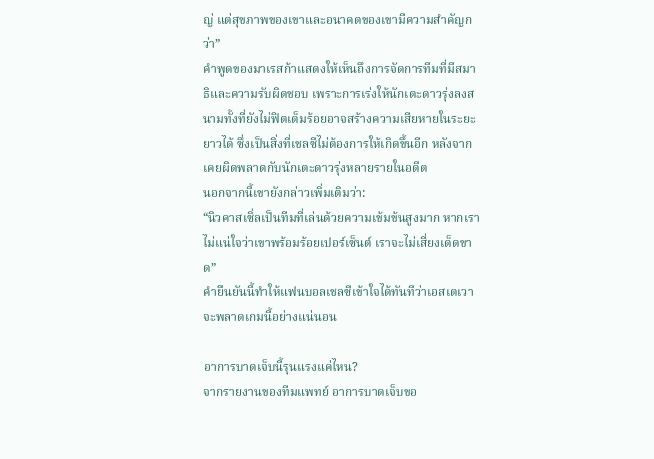ญ่ แต่สุขภาพของเขาและอนาคตของเขามีความสำคัญกว่า”
คำพูดของมาเรสก้าแสดงให้เห็นถึงการจัดการทีมที่มีสมาธิและความรับผิดชอบ เพราะการเร่งให้นักเตะดาวรุ่งลงสนามทั้งที่ยังไม่ฟิตเต็มร้อยอาจสร้างความเสียหายในระยะยาวได้ ซึ่งเป็นสิ่งที่เชลซีไม่ต้องการให้เกิดขึ้นอีก หลังจากเคยผิดพลาดกับนักเตะดาวรุ่งหลายรายในอดีต
นอกจากนี้เขายังกล่าวเพิ่มเติมว่า:
“นิวคาสเซิ่ลเป็นทีมที่เล่นด้วยความเข้มข้นสูงมาก หากเราไม่แน่ใจว่าเขาพร้อมร้อยเปอร์เซ็นต์ เราจะไม่เสี่ยงเด็ดขาด”
คำยืนยันนี้ทำให้แฟนบอลเชลซีเข้าใจได้ทันทีว่าเอสเตเวาจะพลาดเกมนี้อย่างแน่นอน

อาการบาดเจ็บนี้รุนแรงแค่ไหน?
จากรายงานของทีมแพทย์ อาการบาดเจ็บขอ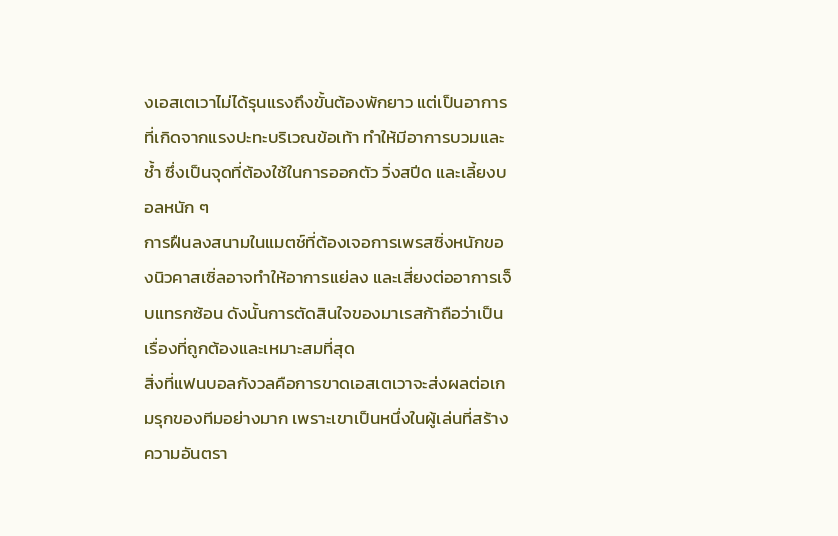งเอสเตเวาไม่ได้รุนแรงถึงขั้นต้องพักยาว แต่เป็นอาการที่เกิดจากแรงปะทะบริเวณข้อเท้า ทำให้มีอาการบวมและช้ำ ซึ่งเป็นจุดที่ต้องใช้ในการออกตัว วิ่งสปีด และเลี้ยงบอลหนัก ๆ
การฝืนลงสนามในแมตช์ที่ต้องเจอการเพรสซิ่งหนักของนิวคาสเซิ่ลอาจทำให้อาการแย่ลง และเสี่ยงต่ออาการเจ็บแทรกซ้อน ดังนั้นการตัดสินใจของมาเรสก้าถือว่าเป็นเรื่องที่ถูกต้องและเหมาะสมที่สุด
สิ่งที่แฟนบอลกังวลคือการขาดเอสเตเวาจะส่งผลต่อเกมรุกของทีมอย่างมาก เพราะเขาเป็นหนึ่งในผู้เล่นที่สร้างความอันตรา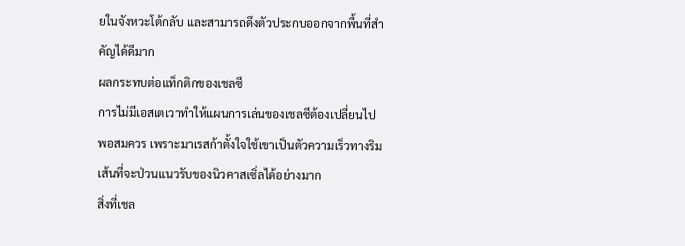ยในจังหวะโต้กลับ และสามารถดึงตัวประกบออกจากพื้นที่สำคัญได้ดีมาก
ผลกระทบต่อแท็กติกของเชลซี
การไม่มีเอสเตเวาทำให้แผนการเล่นของเชลซีต้องเปลี่ยนไปพอสมควร เพราะมาเรสก้าตั้งใจใช้เขาเป็นตัวความเร็วทางริมเส้นที่จะป่วนแนวรับของนิวคาสเซิ่ลได้อย่างมาก
สิ่งที่เชล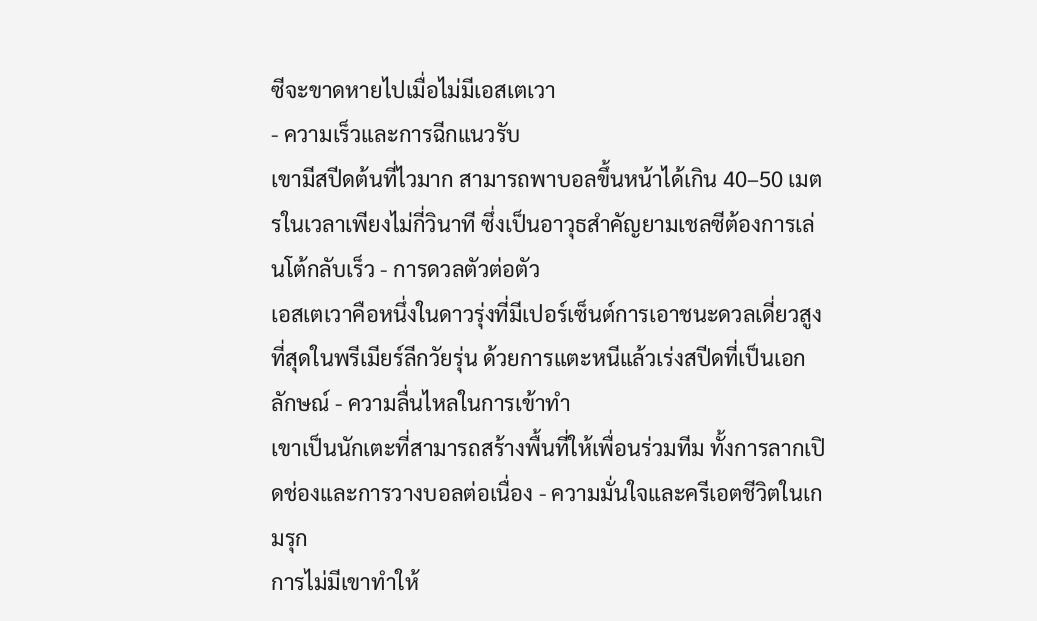ซีจะขาดหายไปเมื่อไม่มีเอสเตเวา
- ความเร็วและการฉีกแนวรับ
เขามีสปีดต้นที่ไวมาก สามารถพาบอลขึ้นหน้าได้เกิน 40–50 เมตรในเวลาเพียงไม่กี่วินาที ซึ่งเป็นอาวุธสำคัญยามเชลซีต้องการเล่นโต้กลับเร็ว - การดวลตัวต่อตัว
เอสเตเวาคือหนึ่งในดาวรุ่งที่มีเปอร์เซ็นต์การเอาชนะดวลเดี่ยวสูงที่สุดในพรีเมียร์ลีกวัยรุ่น ด้วยการแตะหนีแล้วเร่งสปีดที่เป็นเอกลักษณ์ - ความลื่นไหลในการเข้าทำ
เขาเป็นนักเตะที่สามารถสร้างพื้นที่ให้เพื่อนร่วมทีม ทั้งการลากเปิดช่องและการวางบอลต่อเนื่อง - ความมั่นใจและครีเอตชีวิตในเกมรุก
การไม่มีเขาทำให้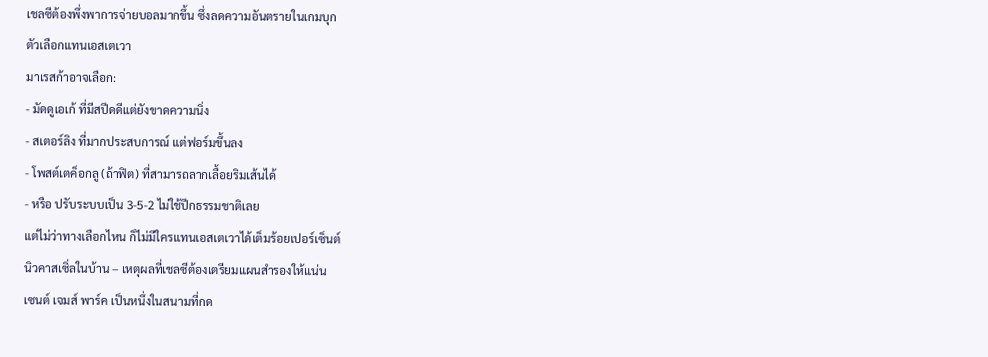เชลซีต้องพึ่งพาการจ่ายบอลมากขึ้น ซึ่งลดความอันตรายในเกมบุก
ตัวเลือกแทนเอสเตเวา
มาเรสก้าอาจเลือก:
- มัดดูเอเก้ ที่มีสปีดดีแต่ยังขาดความนิ่ง
- สเตอร์ลิง ที่มากประสบการณ์ แต่ฟอร์มขึ้นลง
- โพสต์เตค็อกลู (ถ้าฟิต) ที่สามารถลากเลื้อยริมเส้นได้
- หรือ ปรับระบบเป็น 3-5-2 ไม่ใช้ปีกธรรมชาติเลย
แต่ไม่ว่าทางเลือกไหน ก็ไม่มีใครแทนเอสเตเวาได้เต็มร้อยเปอร์เซ็นต์
นิวคาสเซิ่ลในบ้าน – เหตุผลที่เชลซีต้องเตรียมแผนสำรองให้แน่น
เซนต์ เจมส์ พาร์ค เป็นหนึ่งในสนามที่กด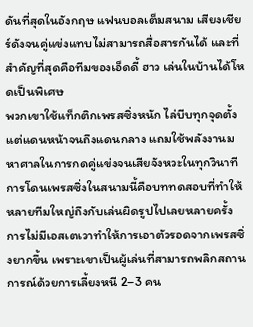ดันที่สุดในอังกฤษ แฟนบอลเต็มสนาม เสียงเชียร์ดังจนคู่แข่งแทบไม่สามารถสื่อสารกันได้ และที่สำคัญที่สุดคือทีมของเอ็ดดี้ ฮาว เล่นในบ้านได้โหดเป็นพิเศษ
พวกเขาใช้แท็กติกเพรสซิ่งหนัก ไล่บีบทุกจุดตั้งแต่แดนหน้าจนถึงแดนกลาง แถมใช้พลังงานมหาศาลในการกดคู่แข่งจนเสียจังหวะในทุกวินาที การโดนเพรสซิ่งในสนามนี้คือบททดสอบที่ทำให้หลายทีมใหญ่ถึงกับเล่นผิดรูปไปเลยหลายครั้ง
การไม่มีเอสเตเวาทำให้การเอาตัวรอดจากเพรสซิ่งยากขึ้น เพราะเขาเป็นผู้เล่นที่สามารถพลิกสถานการณ์ด้วยการเลี้ยงหนี 2–3 คน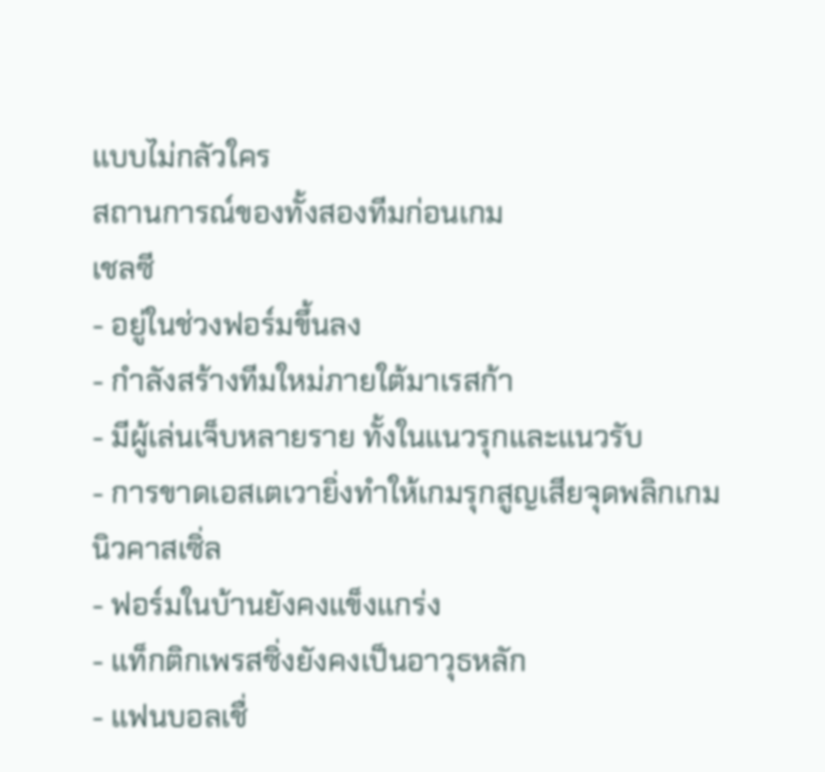แบบไม่กลัวใคร
สถานการณ์ของทั้งสองทีมก่อนเกม
เชลซี
- อยู่ในช่วงฟอร์มขึ้นลง
- กำลังสร้างทีมใหม่ภายใต้มาเรสก้า
- มีผู้เล่นเจ็บหลายราย ทั้งในแนวรุกและแนวรับ
- การขาดเอสเตเวายิ่งทำให้เกมรุกสูญเสียจุดพลิกเกม
นิวคาสเซิ่ล
- ฟอร์มในบ้านยังคงแข็งแกร่ง
- แท็กติกเพรสซิ่งยังคงเป็นอาวุธหลัก
- แฟนบอลเชื่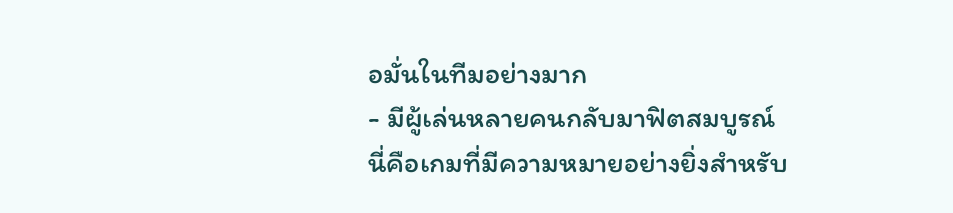อมั่นในทีมอย่างมาก
- มีผู้เล่นหลายคนกลับมาฟิตสมบูรณ์
นี่คือเกมที่มีความหมายอย่างยิ่งสำหรับ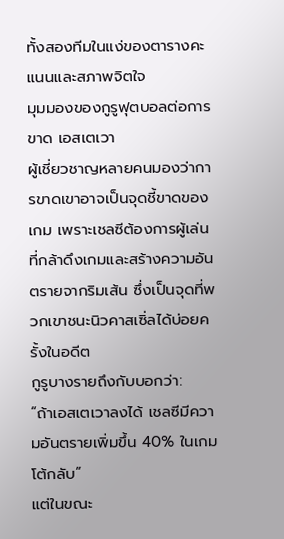ทั้งสองทีมในแง่ของตารางคะแนนและสภาพจิตใจ
มุมมองของกูรูฟุตบอลต่อการขาด เอสเตเวา
ผู้เชี่ยวชาญหลายคนมองว่าการขาดเขาอาจเป็นจุดชี้ขาดของเกม เพราะเชลซีต้องการผู้เล่นที่กล้าดึงเกมและสร้างความอันตรายจากริมเส้น ซึ่งเป็นจุดที่พวกเขาชนะนิวคาสเซิ่ลได้บ่อยครั้งในอดีต
กูรูบางรายถึงกับบอกว่า:
“ถ้าเอสเตเวาลงได้ เชลซีมีความอันตรายเพิ่มขึ้น 40% ในเกมโต้กลับ”
แต่ในขณะ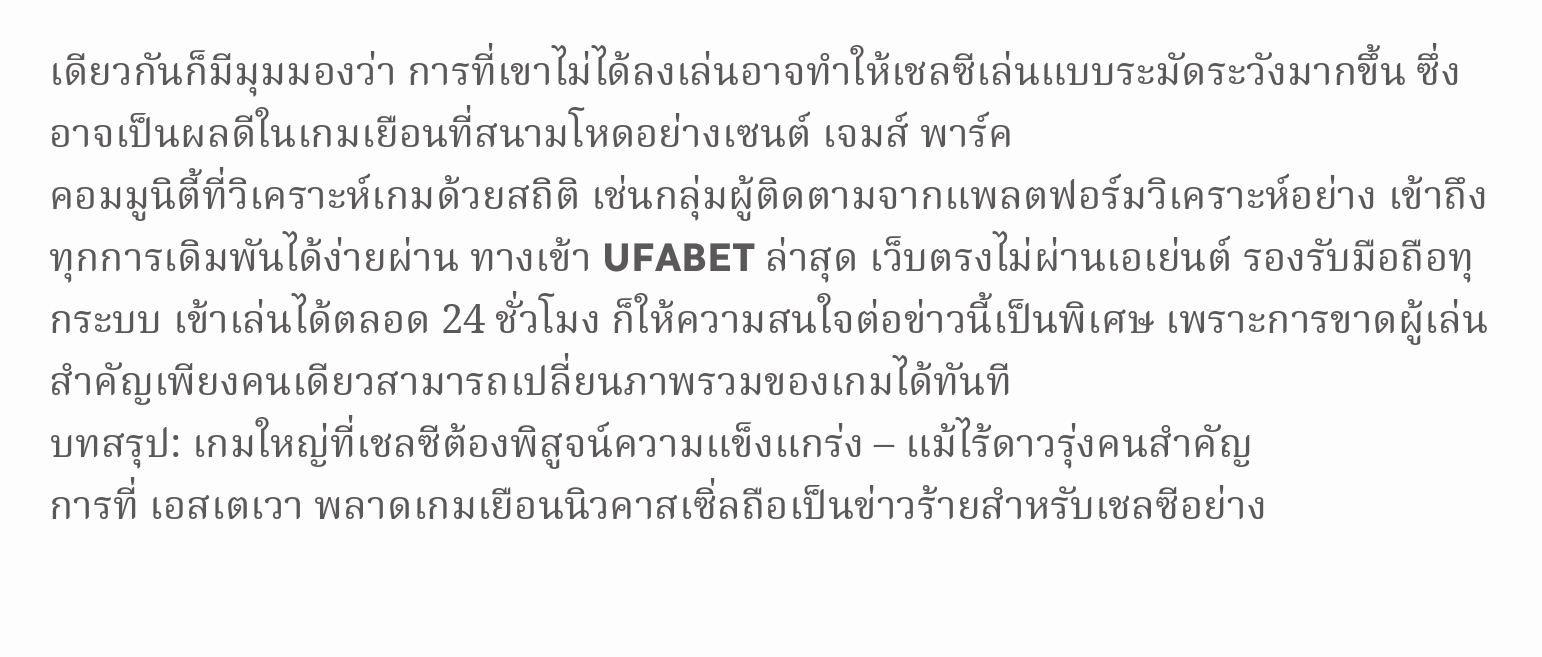เดียวกันก็มีมุมมองว่า การที่เขาไม่ได้ลงเล่นอาจทำให้เชลซีเล่นแบบระมัดระวังมากขึ้น ซึ่งอาจเป็นผลดีในเกมเยือนที่สนามโหดอย่างเซนต์ เจมส์ พาร์ค
คอมมูนิตี้ที่วิเคราะห์เกมด้วยสถิติ เช่นกลุ่มผู้ติดตามจากแพลตฟอร์มวิเคราะห์อย่าง เข้าถึงทุกการเดิมพันได้ง่ายผ่าน ทางเข้า UFABET ล่าสุด เว็บตรงไม่ผ่านเอเย่นต์ รองรับมือถือทุกระบบ เข้าเล่นได้ตลอด 24 ชั่วโมง ก็ให้ความสนใจต่อข่าวนี้เป็นพิเศษ เพราะการขาดผู้เล่นสำคัญเพียงคนเดียวสามารถเปลี่ยนภาพรวมของเกมได้ทันที
บทสรุป: เกมใหญ่ที่เชลซีต้องพิสูจน์ความแข็งแกร่ง – แม้ไร้ดาวรุ่งคนสำคัญ
การที่ เอสเตเวา พลาดเกมเยือนนิวคาสเซิ่ลถือเป็นข่าวร้ายสำหรับเชลซีอย่าง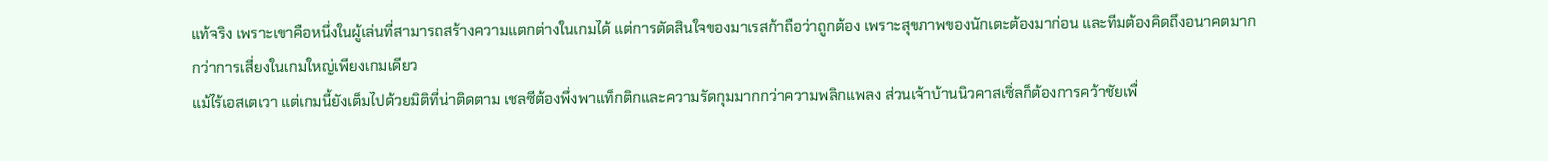แท้จริง เพราะเขาคือหนึ่งในผู้เล่นที่สามารถสร้างความแตกต่างในเกมได้ แต่การตัดสินใจของมาเรสก้าถือว่าถูกต้อง เพราะสุขภาพของนักเตะต้องมาก่อน และทีมต้องคิดถึงอนาคตมากกว่าการเสี่ยงในเกมใหญ่เพียงเกมเดียว
แม้ไร้เอสเตเวา แต่เกมนี้ยังเต็มไปด้วยมิติที่น่าติดตาม เชลซีต้องพึ่งพาแท็กติกและความรัดกุมมากกว่าความพลิกแพลง ส่วนเจ้าบ้านนิวคาสเซิ่ลก็ต้องการคว้าชัยเพื่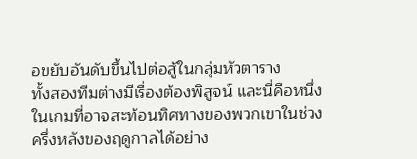อขยับอันดับขึ้นไปต่อสู้ในกลุ่มหัวตาราง
ทั้งสองทีมต่างมีเรื่องต้องพิสูจน์ และนี่คือหนึ่งในเกมที่อาจสะท้อนทิศทางของพวกเขาในช่วงครึ่งหลังของฤดูกาลได้อย่าง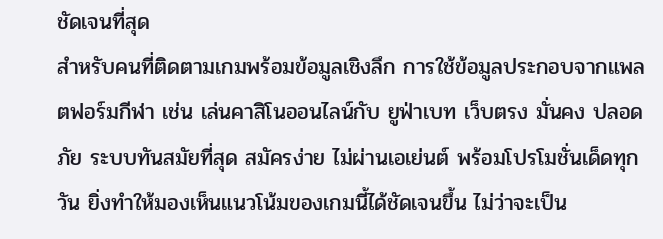ชัดเจนที่สุด
สำหรับคนที่ติดตามเกมพร้อมข้อมูลเชิงลึก การใช้ข้อมูลประกอบจากแพลตฟอร์มกีฬา เช่น เล่นคาสิโนออนไลน์กับ ยูฟ่าเบท เว็บตรง มั่นคง ปลอดภัย ระบบทันสมัยที่สุด สมัครง่าย ไม่ผ่านเอเย่นต์ พร้อมโปรโมชั่นเด็ดทุกวัน ยิ่งทำให้มองเห็นแนวโน้มของเกมนี้ได้ชัดเจนขึ้น ไม่ว่าจะเป็น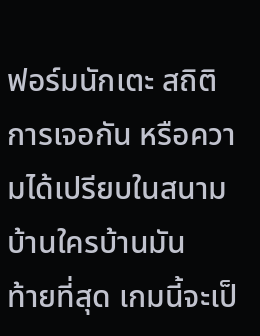ฟอร์มนักเตะ สถิติการเจอกัน หรือความได้เปรียบในสนามบ้านใครบ้านมัน
ท้ายที่สุด เกมนี้จะเป็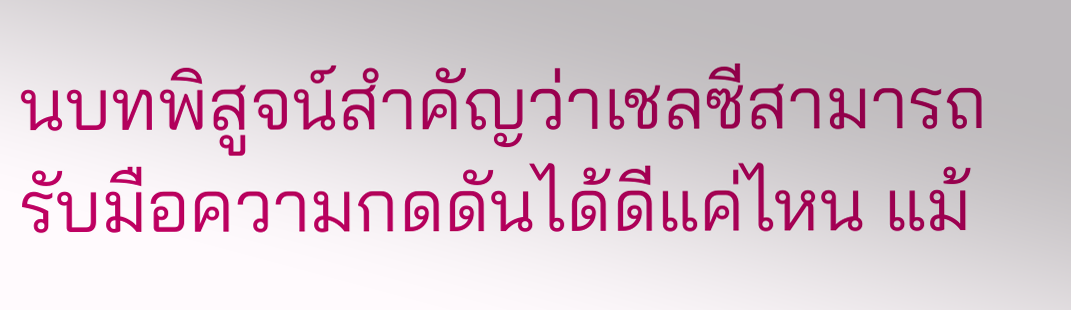นบทพิสูจน์สำคัญว่าเชลซีสามารถรับมือความกดดันได้ดีแค่ไหน แม้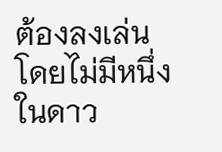ต้องลงเล่นโดยไม่มีหนึ่งในดาว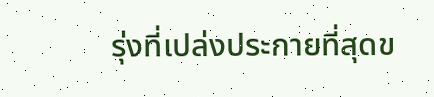รุ่งที่เปล่งประกายที่สุดข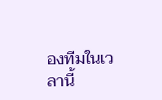องทีมในเวลานี้